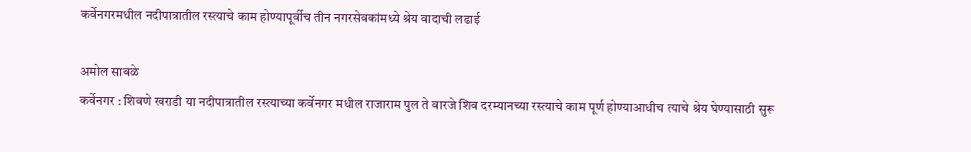कर्वेनगरमधील नदीपात्रातील रस्त्याचे काम होण्यापूर्वीच तीन नगरसेवकांमध्ये श्रेय वादाची लढाई

अमोल साबळे
कर्वेनगर : शिवणे खराडी या नदीपात्रातील रस्त्याच्या कर्वेनगर मधील राजाराम पुल ते वारजे शिव दरम्यानच्या रस्त्याचे काम पूर्ण होण्याआधीच त्याचे श्रेय घेण्यासाठी सुरू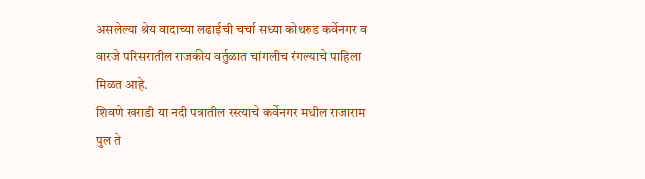असलेल्या श्रेय वादाच्या लढाईची चर्चा सध्या कोथरुड कर्वेनगर व वारजे परिसरातील राजकीय वर्तुळात चांगलीच रंगल्याचे पाहिला मिळत आहे.
शिवणे खराडी या नदी पत्रातील रस्त्याचे कर्वेनगर मधील राजाराम पुल ते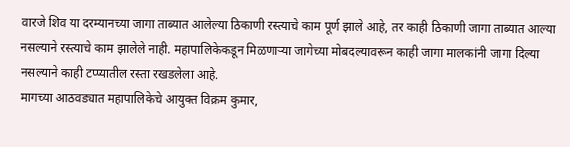वारजे शिव या दरम्यानच्या जागा ताब्यात आलेल्या ठिकाणी रस्त्याचे काम पूर्ण झाले आहे, तर काही ठिकाणी जागा ताब्यात आल्या नसल्याने रस्त्याचे काम झालेले नाही. महापालिकेकडून मिळणाऱ्या जागेच्या मोबदल्यावरून काही जागा मालकांनी जागा दिल्या नसल्याने काही टप्प्यातील रस्ता रखडलेला आहे.
मागच्या आठवड्यात महापालिकेचे आयुक्त विक्रम कुमार,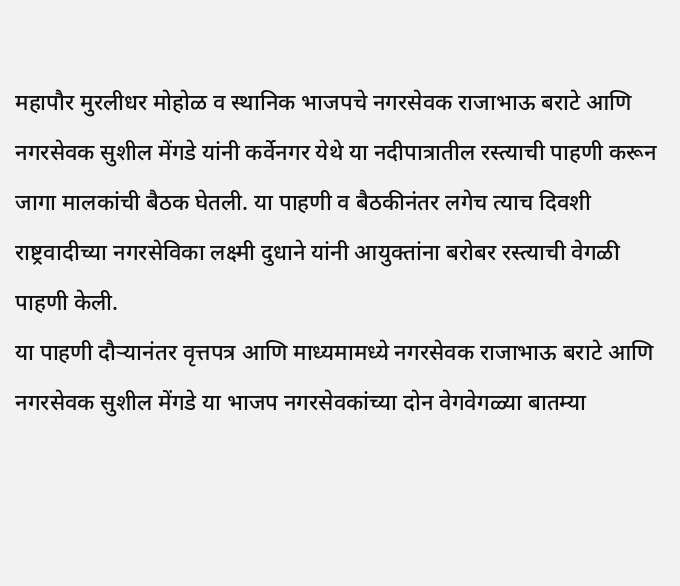महापौर मुरलीधर मोहोळ व स्थानिक भाजपचे नगरसेवक राजाभाऊ बराटे आणि नगरसेवक सुशील मेंगडे यांनी कर्वेनगर येथे या नदीपात्रातील रस्त्याची पाहणी करून जागा मालकांची बैठक घेतली. या पाहणी व बैठकीनंतर लगेच त्याच दिवशी राष्ट्रवादीच्या नगरसेविका लक्ष्मी दुधाने यांनी आयुक्तांना बरोबर रस्त्याची वेगळी पाहणी केली.
या पाहणी दौऱ्यानंतर वृत्तपत्र आणि माध्यमामध्ये नगरसेवक राजाभाऊ बराटे आणि नगरसेवक सुशील मेंगडे या भाजप नगरसेवकांच्या दोन वेगवेगळ्या बातम्या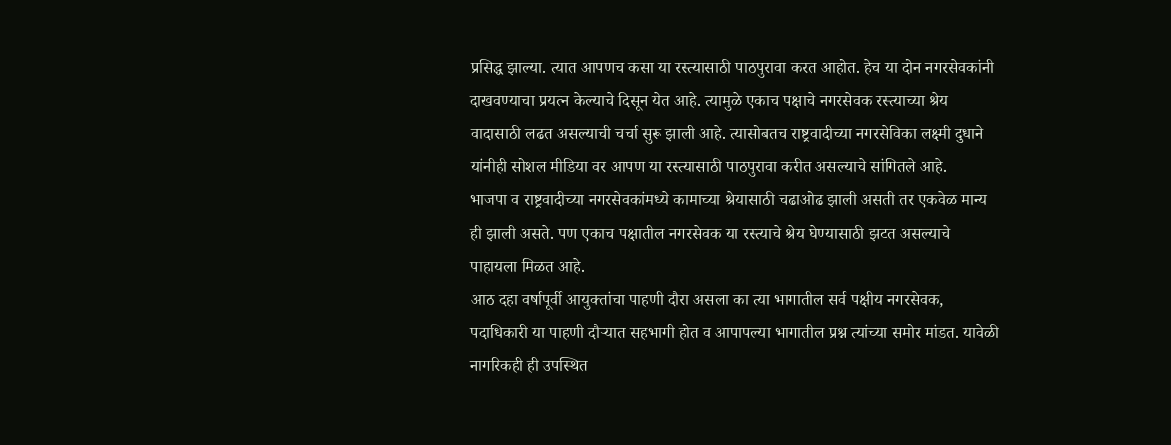प्रसिद्ध झाल्या. त्यात आपणच कसा या रस्त्यासाठी पाठपुरावा करत आहोत. हेच या दोन नगरसेवकांनी दाखवण्याचा प्रयत्न केल्याचे दिसून येत आहे. त्यामुळे एकाच पक्षाचे नगरसेवक रस्त्याच्या श्रेय वादासाठी लढत असल्याची चर्चा सुरू झाली आहे. त्यासोबतच राष्ट्रवादीच्या नगरसेविका लक्ष्मी दुधाने यांनीही सोशल मीडिया वर आपण या रस्त्यासाठी पाठपुरावा करीत असल्याचे सांगितले आहे.
भाजपा व राष्ट्रवादीच्या नगरसेवकांमध्ये कामाच्या श्रेयासाठी चढाओढ झाली असती तर एकवेळ मान्य ही झाली असते. पण एकाच पक्षातील नगरसेवक या रस्त्याचे श्रेय घेण्यासाठी झटत असल्याचे पाहायला मिळत आहे.
आठ दहा वर्षापूर्वी आयुक्तांचा पाहणी दौरा असला का त्या भागातील सर्व पक्षीय नगरसेवक, पदाधिकारी या पाहणी दौऱ्यात सहभागी होत व आपापल्या भागातील प्रश्न त्यांच्या समोर मांडत. यावेळी नागरिकही ही उपस्थित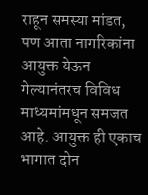राहून समस्या मांडत, पण आता नागरिकांना आयुक्त येऊन गेल्यानंतरच विविध माध्यमांमधून समजत आहे. आयुक्त ही एकाच भागात दोन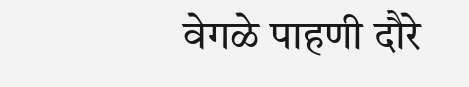वेगळे पाहणी दौरे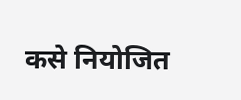कसे नियोजित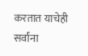करतात याचेही सर्वांना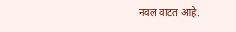नवल वाटत आहे.